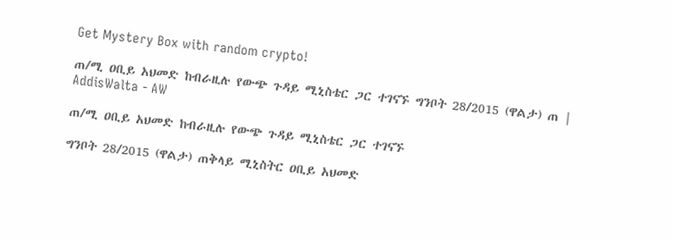Get Mystery Box with random crypto!

ጠ/ሚ ዐቢይ አህመድ ከብራዚሉ የውጭ ጉዳይ ሚኒስቴር ጋር ተገናኙ ግንቦት 28/2015 (ዋልታ) ጠ | AddisWalta - AW

ጠ/ሚ ዐቢይ አህመድ ከብራዚሉ የውጭ ጉዳይ ሚኒስቴር ጋር ተገናኙ

ግንቦት 28/2015 (ዋልታ) ጠቅላይ ሚኒስትር ዐቢይ አህመድ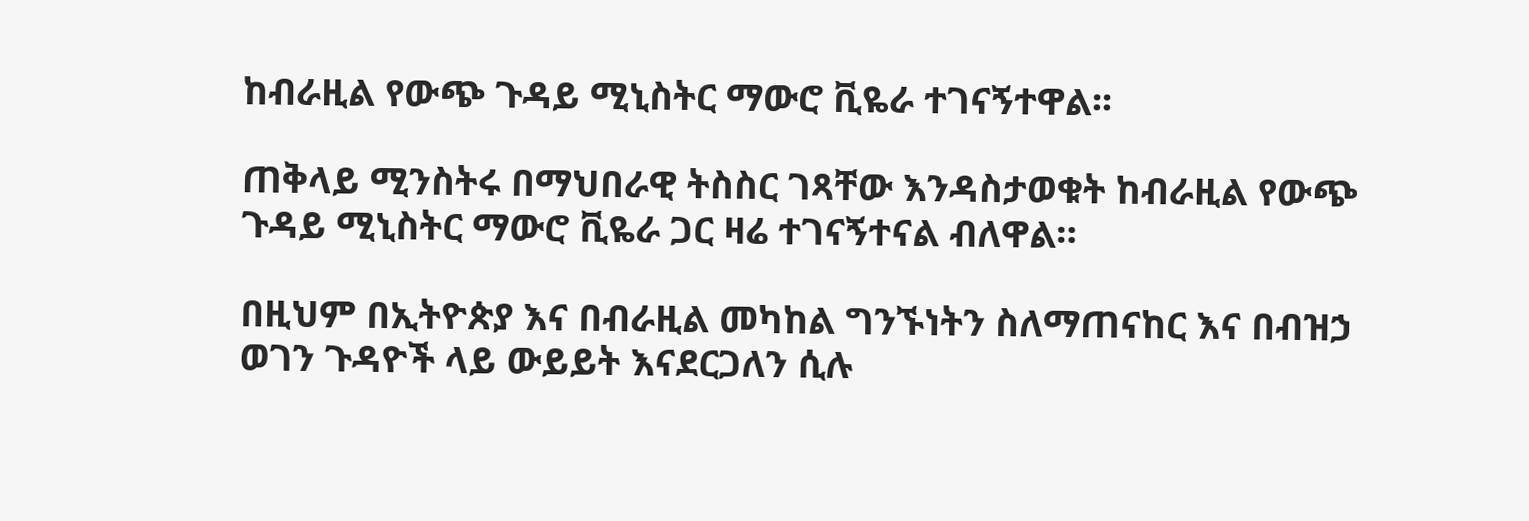ከብራዚል የውጭ ጉዳይ ሚኒስትር ማውሮ ቪዬራ ተገናኝተዋል፡፡

ጠቅላይ ሚንስትሩ በማህበራዊ ትስስር ገጻቸው እንዳስታወቁት ከብራዚል የውጭ ጉዳይ ሚኒስትር ማውሮ ቪዬራ ጋር ዛሬ ተገናኝተናል ብለዋል።

በዚህም በኢትዮጵያ እና በብራዚል መካከል ግንኙነትን ስለማጠናከር እና በብዝኃ ወገን ጉዳዮች ላይ ውይይት እናደርጋለን ሲሉ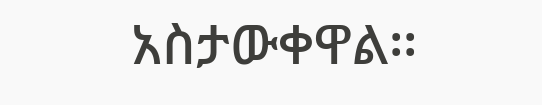አስታውቀዋል፡፡